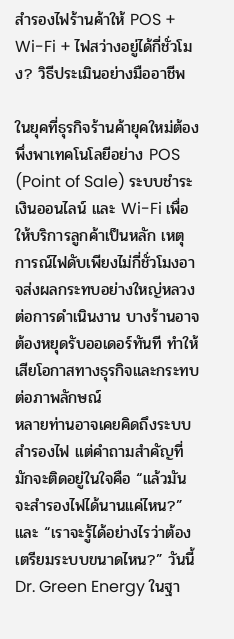สำรองไฟร้านค้าให้ POS + Wi-Fi + ไฟสว่างอยู่ได้กี่ชั่วโมง? วิธีประเมินอย่างมืออาชีพ

ในยุคที่ธุรกิจร้านค้ายุคใหม่ต้องพึ่งพาเทคโนโลยีอย่าง POS (Point of Sale) ระบบชำระเงินออนไลน์ และ Wi-Fi เพื่อให้บริการลูกค้าเป็นหลัก เหตุการณ์ไฟดับเพียงไม่กี่ชั่วโมงอาจส่งผลกระทบอย่างใหญ่หลวงต่อการดำเนินงาน บางร้านอาจต้องหยุดรับออเดอร์ทันที ทำให้เสียโอกาสทางธุรกิจและกระทบต่อภาพลักษณ์
หลายท่านอาจเคยคิดถึงระบบสำรองไฟ แต่คำถามสำคัญที่มักจะติดอยู่ในใจคือ “แล้วมันจะสำรองไฟได้นานแค่ไหน?” และ “เราจะรู้ได้อย่างไรว่าต้องเตรียมระบบขนาดไหน?” วันนี้ Dr. Green Energy ในฐา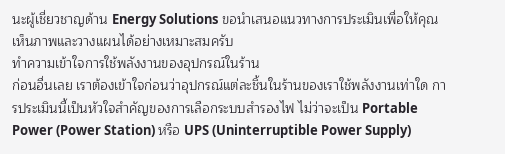นะผู้เชี่ยวชาญด้าน Energy Solutions ขอนำเสนอแนวทางการประเมินเพื่อให้คุณเห็นภาพและวางแผนได้อย่างเหมาะสมครับ
ทำความเข้าใจการใช้พลังงานของอุปกรณ์ในร้าน
ก่อนอื่นเลย เราต้องเข้าใจก่อนว่าอุปกรณ์แต่ละชิ้นในร้านของเราใช้พลังงานเท่าใด การประเมินนี้เป็นหัวใจสำคัญของการเลือกระบบสำรองไฟ ไม่ว่าจะเป็น Portable Power (Power Station) หรือ UPS (Uninterruptible Power Supply)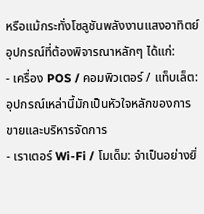หรือแม้กระทั่งโซลูชันพลังงานแสงอาทิตย์
อุปกรณ์ที่ต้องพิจารณาหลักๆ ได้แก่:
- เครื่อง POS / คอมพิวเตอร์ / แท็บเล็ต: อุปกรณ์เหล่านี้มักเป็นหัวใจหลักของการขายและบริหารจัดการ
- เราเตอร์ Wi-Fi / โมเด็ม: จำเป็นอย่างยิ่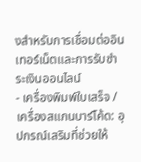งสำหรับการเชื่อมต่ออินเทอร์เน็ตและการรับชำระเงินออนไลน์
- เครื่องพิมพ์ใบเสร็จ / เครื่องสแกนบาร์โค้ด: อุปกรณ์เสริมที่ช่วยให้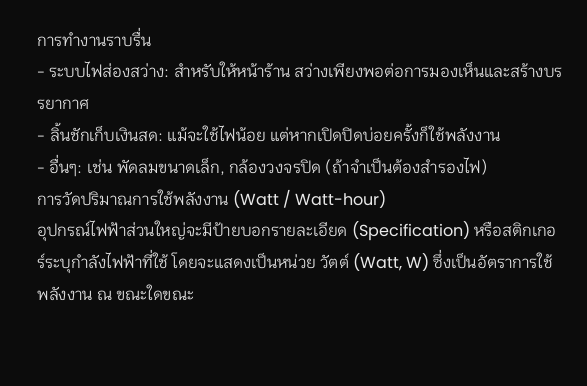การทำงานราบรื่น
- ระบบไฟส่องสว่าง: สำหรับให้หน้าร้าน สว่างเพียงพอต่อการมองเห็นและสร้างบรรยากาศ
- ลิ้นชักเก็บเงินสด: แม้จะใช้ไฟน้อย แต่หากเปิดปิดบ่อยครั้งก็ใช้พลังงาน
- อื่นๆ: เช่น พัดลมขนาดเล็ก, กล้องวงจรปิด (ถ้าจำเป็นต้องสำรองไฟ)
การวัดปริมาณการใช้พลังงาน (Watt / Watt-hour)
อุปกรณ์ไฟฟ้าส่วนใหญ่จะมีป้ายบอกรายละเอียด (Specification) หรือสติกเกอร์ระบุกำลังไฟฟ้าที่ใช้ โดยจะแสดงเป็นหน่วย วัตต์ (Watt, W) ซึ่งเป็นอัตราการใช้พลังงาน ณ ขณะใดขณะ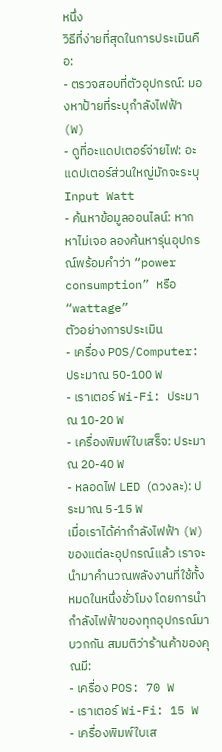หนึ่ง
วิธีที่ง่ายที่สุดในการประเมินคือ:
- ตรวจสอบที่ตัวอุปกรณ์: มองหาป้ายที่ระบุกำลังไฟฟ้า (W)
- ดูที่อะแดปเตอร์จ่ายไฟ: อะแดปเตอร์ส่วนใหญ่มักจะระบุ Input Watt
- ค้นหาข้อมูลออนไลน์: หากหาไม่เจอ ลองค้นหารุ่นอุปกรณ์พร้อมคำว่า “power consumption” หรือ “wattage”
ตัวอย่างการประเมิน
- เครื่อง POS/Computer: ประมาณ 50-100 W
- เราเตอร์ Wi-Fi: ประมาณ 10-20 W
- เครื่องพิมพ์ใบเสร็จ: ประมาณ 20-40 W
- หลอดไฟ LED (ดวงละ): ประมาณ 5-15 W
เมื่อเราได้ค่ากำลังไฟฟ้า (W) ของแต่ละอุปกรณ์แล้ว เราจะนำมาคำนวณพลังงานที่ใช้ทั้งหมดในหนึ่งชั่วโมง โดยการนำกำลังไฟฟ้าของทุกอุปกรณ์มาบวกกัน สมมติว่าร้านค้าของคุณมี:
- เครื่อง POS: 70 W
- เราเตอร์ Wi-Fi: 15 W
- เครื่องพิมพ์ใบเส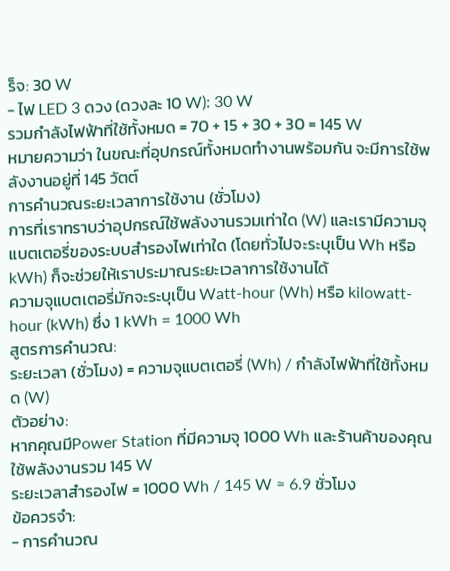ร็จ: 30 W
- ไฟ LED 3 ดวง (ดวงละ 10 W): 30 W
รวมกำลังไฟฟ้าที่ใช้ทั้งหมด = 70 + 15 + 30 + 30 = 145 W
หมายความว่า ในขณะที่อุปกรณ์ทั้งหมดทำงานพร้อมกัน จะมีการใช้พลังงานอยู่ที่ 145 วัตต์
การคำนวณระยะเวลาการใช้งาน (ชั่วโมง)
การที่เราทราบว่าอุปกรณ์ใช้พลังงานรวมเท่าใด (W) และเรามีความจุแบตเตอรี่ของระบบสำรองไฟเท่าใด (โดยทั่วไปจะระบุเป็น Wh หรือ kWh) ก็จะช่วยให้เราประมาณระยะเวลาการใช้งานได้
ความจุแบตเตอรี่มักจะระบุเป็น Watt-hour (Wh) หรือ kilowatt-hour (kWh) ซึ่ง 1 kWh = 1000 Wh
สูตรการคำนวณ:
ระยะเวลา (ชั่วโมง) = ความจุแบตเตอรี่ (Wh) / กำลังไฟฟ้าที่ใช้ทั้งหมด (W)
ตัวอย่าง:
หากคุณมีPower Station ที่มีความจุ 1000 Wh และร้านค้าของคุณใช้พลังงานรวม 145 W
ระยะเวลาสำรองไฟ = 1000 Wh / 145 W ≈ 6.9 ชั่วโมง
ข้อควรจำ:
- การคำนวณ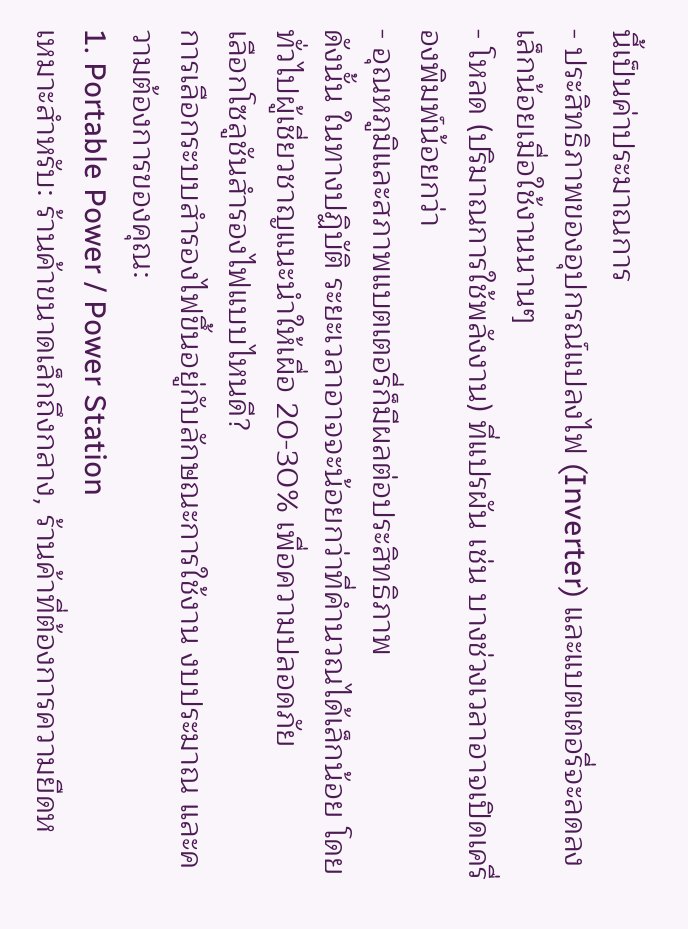นี้เป็นค่าประมาณการ
- ประสิทธิภาพของอุปกรณ์แปลงไฟ (Inverter) และแบตเตอรี่จะลดลงเล็กน้อยเมื่อใช้งานนานๆ
- โหลด (ปริมาณการใช้พลังงาน) ที่แปรผัน เช่น บางช่วงเวลาอาจเปิดเครื่องพิมพ์น้อยกว่า
- อุณหภูมิและสภาพแบตเตอรี่ก็มีผลต่อประสิทธิภาพ
ดังนั้น ในทางปฏิบัติ ระยะเวลาอาจจะน้อยกว่าที่คำนวณได้เล็กน้อย โดยทั่วไปผู้เชี่ยวชาญแนะนำให้เผื่อ 20-30% เพื่อความปลอดภัย
เลือกโซลูชันสำรองไฟแบบไหนดี?
การเลือกระบบสำรองไฟขึ้นอยู่กับลักษณะการใช้งาน งบประมาณ และความต้องการของคุณ:
1. Portable Power / Power Station
เหมาะสำหรับ: ร้านค้าขนาดเล็กถึงกลาง, ร้านค้าที่ต้องการความยืดห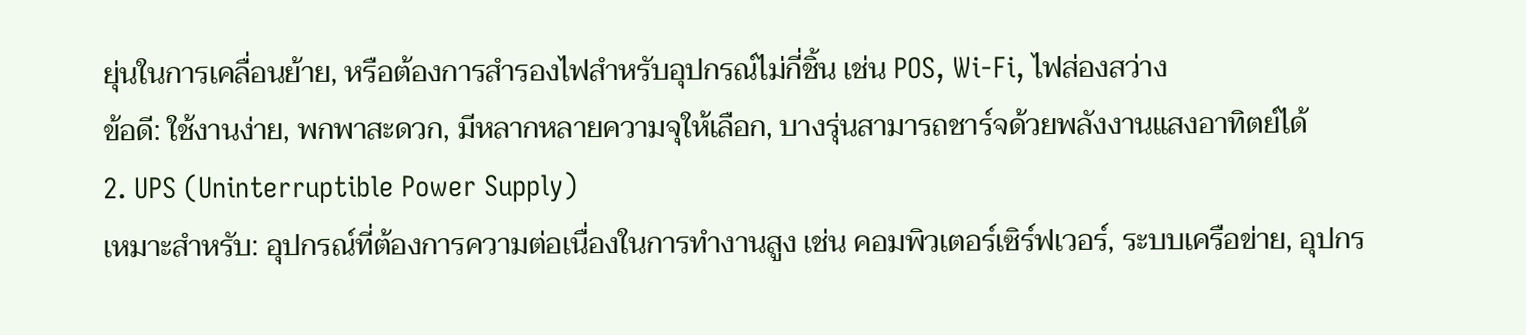ยุ่นในการเคลื่อนย้าย, หรือต้องการสำรองไฟสำหรับอุปกรณ์ไม่กี่ชิ้น เช่น POS, Wi-Fi, ไฟส่องสว่าง
ข้อดี: ใช้งานง่าย, พกพาสะดวก, มีหลากหลายความจุให้เลือก, บางรุ่นสามารถชาร์จด้วยพลังงานแสงอาทิตย์ได้
2. UPS (Uninterruptible Power Supply)
เหมาะสำหรับ: อุปกรณ์ที่ต้องการความต่อเนื่องในการทำงานสูง เช่น คอมพิวเตอร์เซิร์ฟเวอร์, ระบบเครือข่าย, อุปกร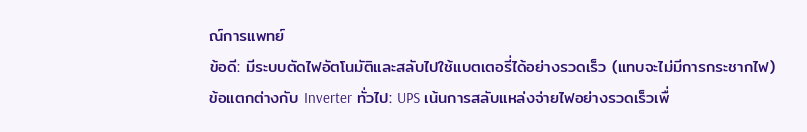ณ์การแพทย์
ข้อดี: มีระบบตัดไฟอัตโนมัติและสลับไปใช้แบตเตอรี่ได้อย่างรวดเร็ว (แทบจะไม่มีการกระชากไฟ)
ข้อแตกต่างกับ Inverter ทั่วไป: UPS เน้นการสลับแหล่งจ่ายไฟอย่างรวดเร็วเพื่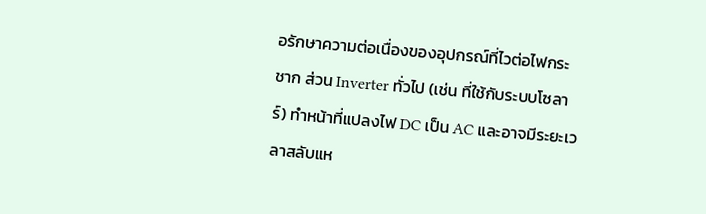อรักษาความต่อเนื่องของอุปกรณ์ที่ไวต่อไฟกระชาก ส่วน Inverter ทั่วไป (เช่น ที่ใช้กับระบบโซลาร์) ทำหน้าที่แปลงไฟ DC เป็น AC และอาจมีระยะเวลาสลับแห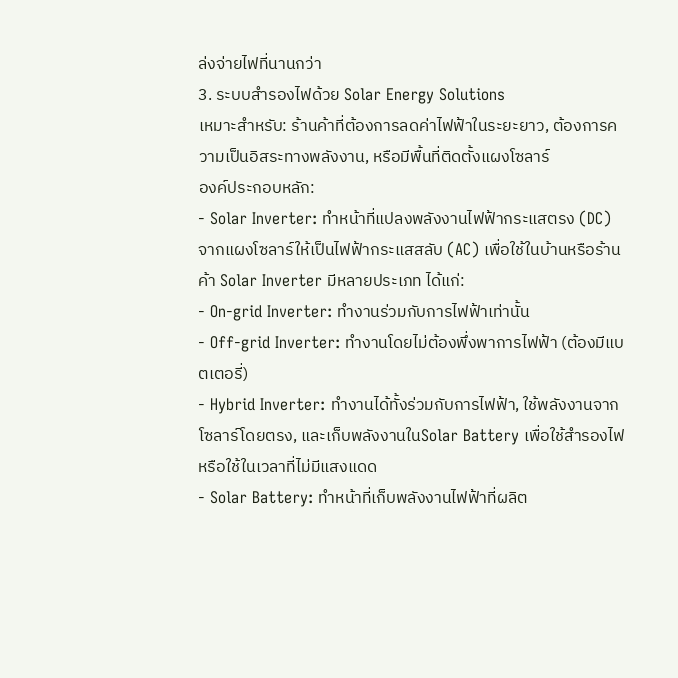ล่งจ่ายไฟที่นานกว่า
3. ระบบสำรองไฟด้วย Solar Energy Solutions
เหมาะสำหรับ: ร้านค้าที่ต้องการลดค่าไฟฟ้าในระยะยาว, ต้องการความเป็นอิสระทางพลังงาน, หรือมีพื้นที่ติดตั้งแผงโซลาร์
องค์ประกอบหลัก:
- Solar Inverter: ทำหน้าที่แปลงพลังงานไฟฟ้ากระแสตรง (DC) จากแผงโซลาร์ให้เป็นไฟฟ้ากระแสสลับ (AC) เพื่อใช้ในบ้านหรือร้านค้า Solar Inverter มีหลายประเภท ได้แก่:
- On-grid Inverter: ทำงานร่วมกับการไฟฟ้าเท่านั้น
- Off-grid Inverter: ทำงานโดยไม่ต้องพึ่งพาการไฟฟ้า (ต้องมีแบตเตอรี่)
- Hybrid Inverter: ทำงานได้ทั้งร่วมกับการไฟฟ้า, ใช้พลังงานจากโซลาร์โดยตรง, และเก็บพลังงานในSolar Battery เพื่อใช้สำรองไฟ หรือใช้ในเวลาที่ไม่มีแสงแดด
- Solar Battery: ทำหน้าที่เก็บพลังงานไฟฟ้าที่ผลิต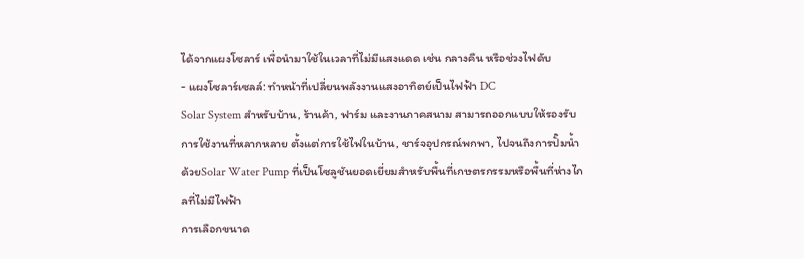ได้จากแผงโซลาร์ เพื่อนำมาใช้ในเวลาที่ไม่มีแสงแดด เช่น กลางคืน หรือช่วงไฟดับ
- แผงโซลาร์เซลล์: ทำหน้าที่เปลี่ยนพลังงานแสงอาทิตย์เป็นไฟฟ้า DC
Solar System สำหรับบ้าน, ร้านค้า, ฟาร์ม และงานภาคสนาม สามารถออกแบบให้รองรับการใช้งานที่หลากหลาย ตั้งแต่การใช้ไฟในบ้าน, ชาร์จอุปกรณ์พกพา, ไปจนถึงการปั๊มน้ำด้วยSolar Water Pump ที่เป็นโซลูชันยอดเยี่ยมสำหรับพื้นที่เกษตรกรรมหรือพื้นที่ห่างไกลที่ไม่มีไฟฟ้า
การเลือกขนาด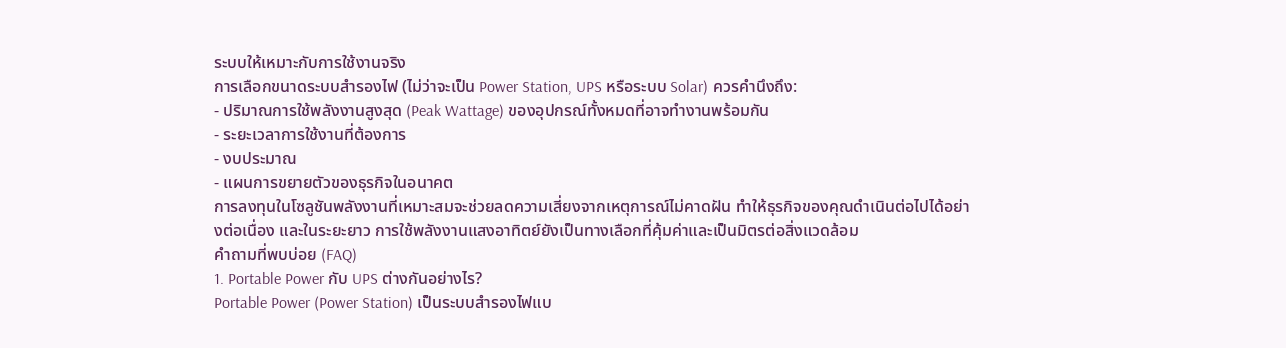ระบบให้เหมาะกับการใช้งานจริง
การเลือกขนาดระบบสำรองไฟ (ไม่ว่าจะเป็น Power Station, UPS หรือระบบ Solar) ควรคำนึงถึง:
- ปริมาณการใช้พลังงานสูงสุด (Peak Wattage) ของอุปกรณ์ทั้งหมดที่อาจทำงานพร้อมกัน
- ระยะเวลาการใช้งานที่ต้องการ
- งบประมาณ
- แผนการขยายตัวของธุรกิจในอนาคต
การลงทุนในโซลูชันพลังงานที่เหมาะสมจะช่วยลดความเสี่ยงจากเหตุการณ์ไม่คาดฝัน ทำให้ธุรกิจของคุณดำเนินต่อไปได้อย่างต่อเนื่อง และในระยะยาว การใช้พลังงานแสงอาทิตย์ยังเป็นทางเลือกที่คุ้มค่าและเป็นมิตรต่อสิ่งแวดล้อม
คำถามที่พบบ่อย (FAQ)
1. Portable Power กับ UPS ต่างกันอย่างไร?
Portable Power (Power Station) เป็นระบบสำรองไฟแบ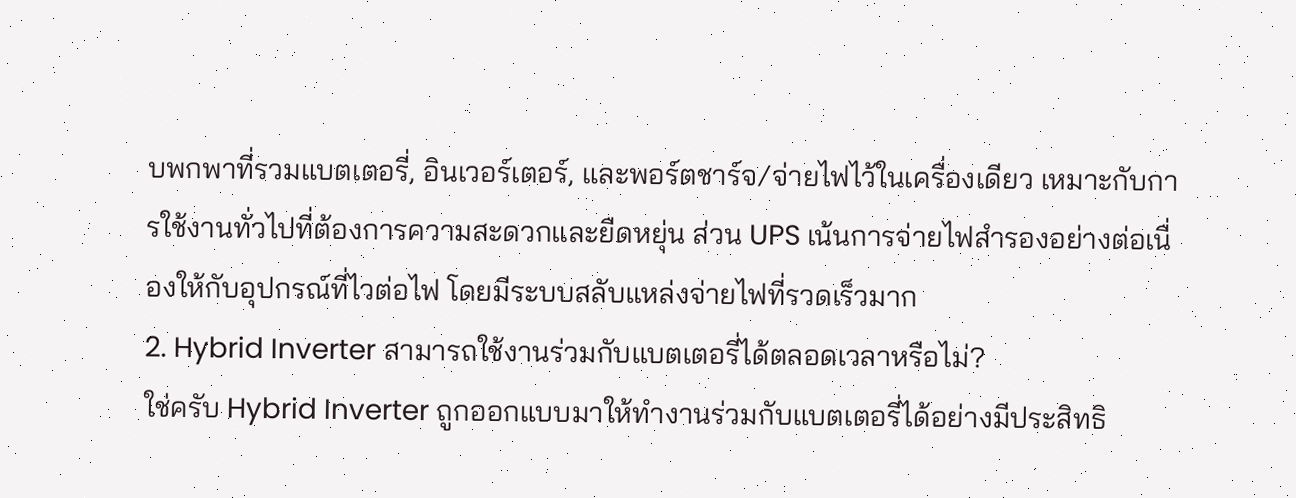บพกพาที่รวมแบตเตอรี่, อินเวอร์เตอร์, และพอร์ตชาร์จ/จ่ายไฟไว้ในเครื่องเดียว เหมาะกับการใช้งานทั่วไปที่ต้องการความสะดวกและยืดหยุ่น ส่วน UPS เน้นการจ่ายไฟสำรองอย่างต่อเนื่องให้กับอุปกรณ์ที่ไวต่อไฟ โดยมีระบบสลับแหล่งจ่ายไฟที่รวดเร็วมาก
2. Hybrid Inverter สามารถใช้งานร่วมกับแบตเตอรี่ได้ตลอดเวลาหรือไม่?
ใช่ครับ Hybrid Inverter ถูกออกแบบมาให้ทำงานร่วมกับแบตเตอรี่ได้อย่างมีประสิทธิ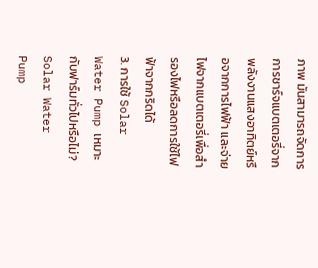ภาพ มันสามารถจัดการการชาร์จแบตเตอรี่จากพลังงานแสงอาทิตย์หรือจากการไฟฟ้า และจ่ายไฟจากแบตเตอรี่เพื่อสำรองไฟหรือลดการใช้ไฟฟ้าจากกริดได้
3. การใช้ Solar Water Pump เหมาะกับฟาร์มทั่วไปหรือไม่?
Solar Water Pump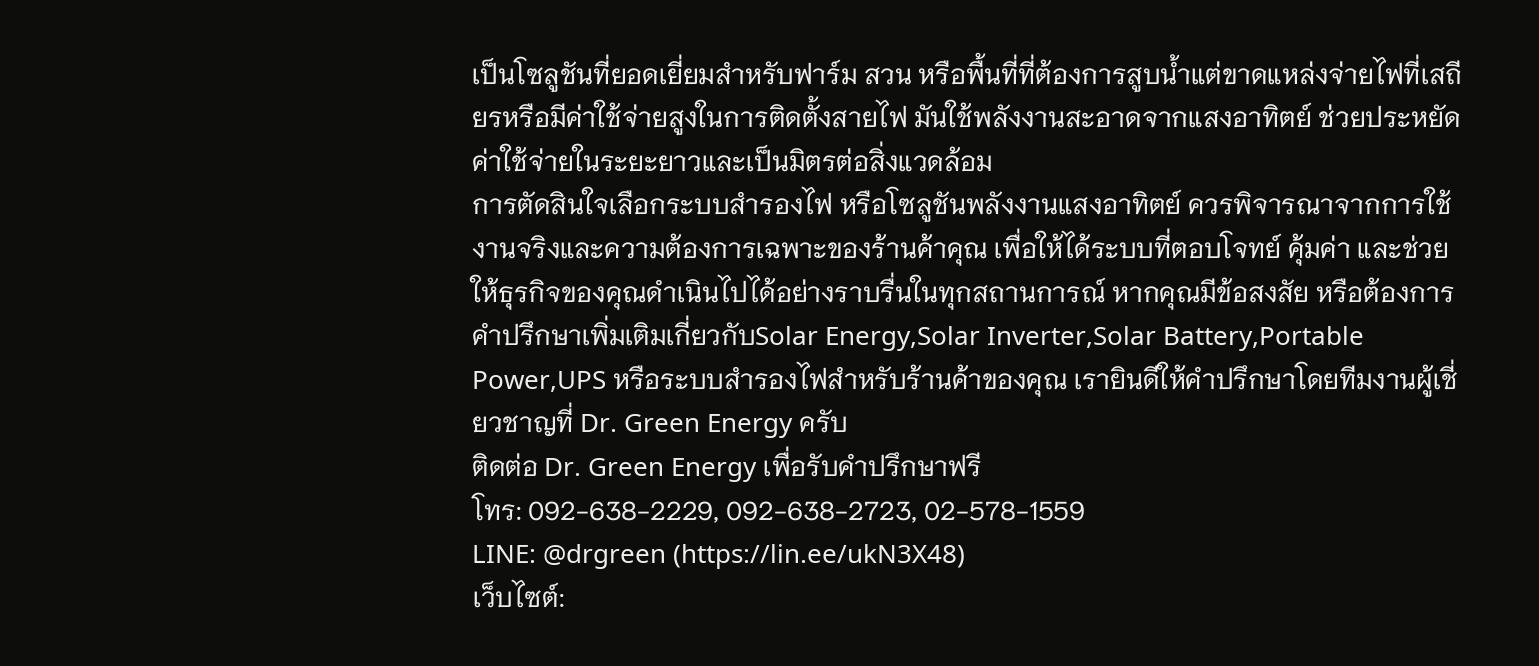เป็นโซลูชันที่ยอดเยี่ยมสำหรับฟาร์ม สวน หรือพื้นที่ที่ต้องการสูบน้ำแต่ขาดแหล่งจ่ายไฟที่เสถียรหรือมีค่าใช้จ่ายสูงในการติดตั้งสายไฟ มันใช้พลังงานสะอาดจากแสงอาทิตย์ ช่วยประหยัดค่าใช้จ่ายในระยะยาวและเป็นมิตรต่อสิ่งแวดล้อม
การตัดสินใจเลือกระบบสำรองไฟ หรือโซลูชันพลังงานแสงอาทิตย์ ควรพิจารณาจากการใช้งานจริงและความต้องการเฉพาะของร้านค้าคุณ เพื่อให้ได้ระบบที่ตอบโจทย์ คุ้มค่า และช่วยให้ธุรกิจของคุณดำเนินไปได้อย่างราบรื่นในทุกสถานการณ์ หากคุณมีข้อสงสัย หรือต้องการคำปรึกษาเพิ่มเติมเกี่ยวกับSolar Energy,Solar Inverter,Solar Battery,Portable Power,UPS หรือระบบสำรองไฟสำหรับร้านค้าของคุณ เรายินดีให้คำปรึกษาโดยทีมงานผู้เชี่ยวชาญที่ Dr. Green Energy ครับ
ติดต่อ Dr. Green Energy เพื่อรับคำปรึกษาฟรี
โทร: 092-638-2229, 092-638-2723, 02-578-1559
LINE: @drgreen (https://lin.ee/ukN3X48)
เว็บไซต์: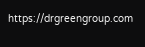https://drgreengroup.com